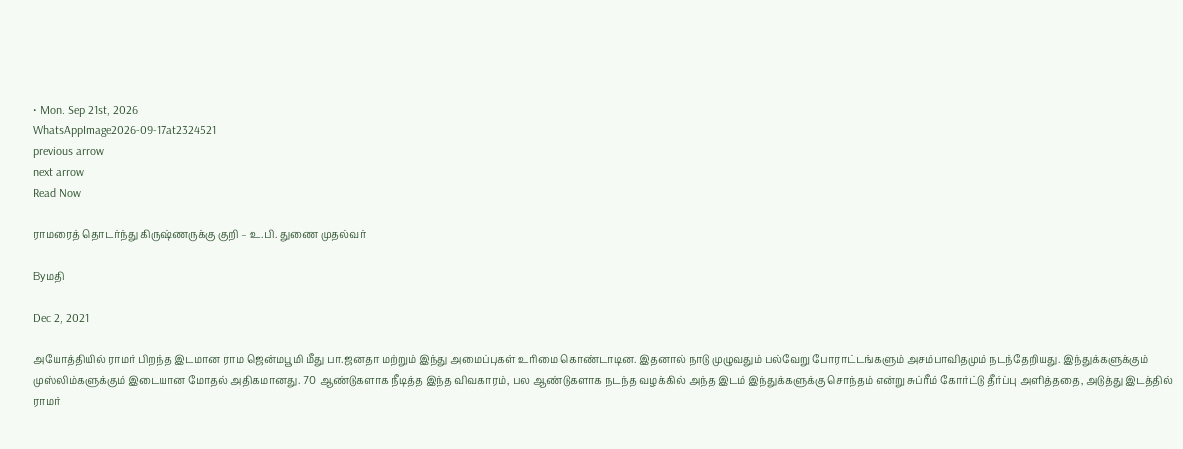• Mon. Sep 21st, 2026
WhatsAppImage2026-09-17at2324521
previous arrow
next arrow
Read Now

ராமரைத் தொடர்ந்து கிருஷ்ணருக்கு குறி – உ.பி. துணை முதல்வர்

Byமதி

Dec 2, 2021

அயோத்தியில் ராமர் பிறந்த இடமான ராம ஜென்மபூமி மீது பா.ஜனதா மற்றும் இந்து அமைப்புகள் உரிமை கொண்டாடின. இதனால் நாடு முழுவதும் பல்வேறு போராட்டங்களும் அசம்பாவிதமும் நடந்தேறியது. இந்துக்களுக்கும் முஸ்லிம்களுக்கும் இடையான மோதல் அதிகமானது. 70 ஆண்டுகளாக நீடித்த இந்த விவகாரம், பல ஆண்டுகளாக நடந்த வழக்கில் அந்த இடம் இந்துக்களுக்கு சொந்தம் என்று சுப்ரீம் கோர்ட்டு தீர்ப்பு அளித்ததை, அடுத்து இடத்தில் ராமர்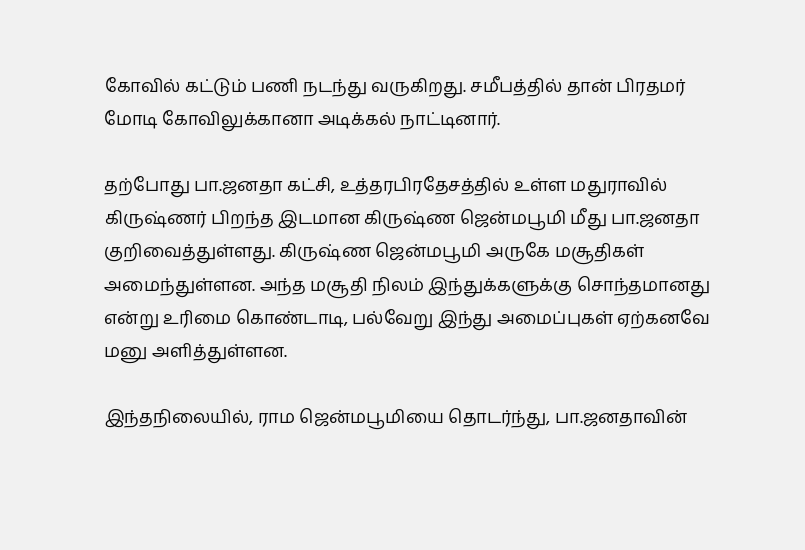கோவில் கட்டும் பணி நடந்து வருகிறது. சமீபத்தில் தான் பிரதமர் மோடி கோவிலுக்கானா அடிக்கல் நாட்டினார்.

தற்போது பா.ஜனதா கட்சி, உத்தரபிரதேசத்தில் உள்ள மதுராவில் கிருஷ்ணர் பிறந்த இடமான கிருஷ்ண ஜென்மபூமி மீது பா.ஜனதா குறிவைத்துள்ளது. கிருஷ்ண ஜென்மபூமி அருகே மசூதிகள் அமைந்துள்ளன. அந்த மசூதி நிலம் இந்துக்களுக்கு சொந்தமானது என்று உரிமை கொண்டாடி, பல்வேறு இந்து அமைப்புகள் ஏற்கனவே மனு அளித்துள்ளன.

இந்தநிலையில், ராம ஜென்மபூமியை தொடர்ந்து, பா.ஜனதாவின்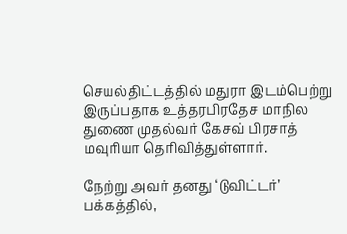செயல்திட்டத்தில் மதுரா இடம்பெற்று இருப்பதாக உத்தரபிரதேச மாநில துணை முதல்வர் கேசவ் பிரசாத் மவுரியா தெரிவித்துள்ளார்.

நேற்று அவர் தனது ‘டுவிட்டர்’ பக்கத்தில்,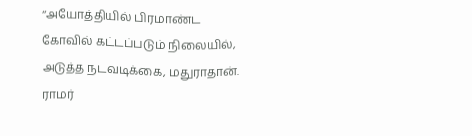‘‘அயோத்தியில் பிரமாண்ட கோவில் கட்டப்படும் நிலையில், அடுத்த நடவடிக்கை, மதுராதான். ராமர்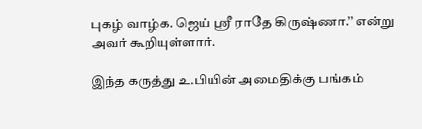புகழ் வாழ்க. ஜெய் ஸ்ரீ ராதே கிருஷ்ணா.’’ என்று அவர் கூறியுள்ளார்.

இந்த கருத்து உ.பியின் அமைதிக்கு பங்கம்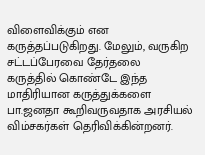விளைவிக்கும் என கருத்தப்படுகிறது. மேலும், வருகிற சட்டப்பேரவை தேர்தலை கருத்தில் கொண்டே இந்த மாதிரியான கருத்துக்களை பா.ஜனதா கூறிவருவதாக அரசியல் விம்சகர்கள் தெரிவிக்கின்றனர்.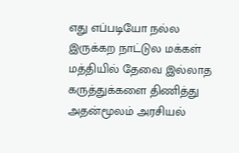எது எப்படியோ நல்ல இருக்கற நாட்டுல மக்கள் மத்தியில் தேவை இல்லாத கருத்துக்களை திணித்து அதன்மூலம் அரசியல்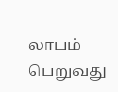லாபம் பெறுவது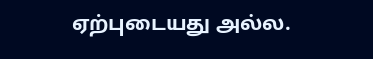ஏற்புடையது அல்ல.